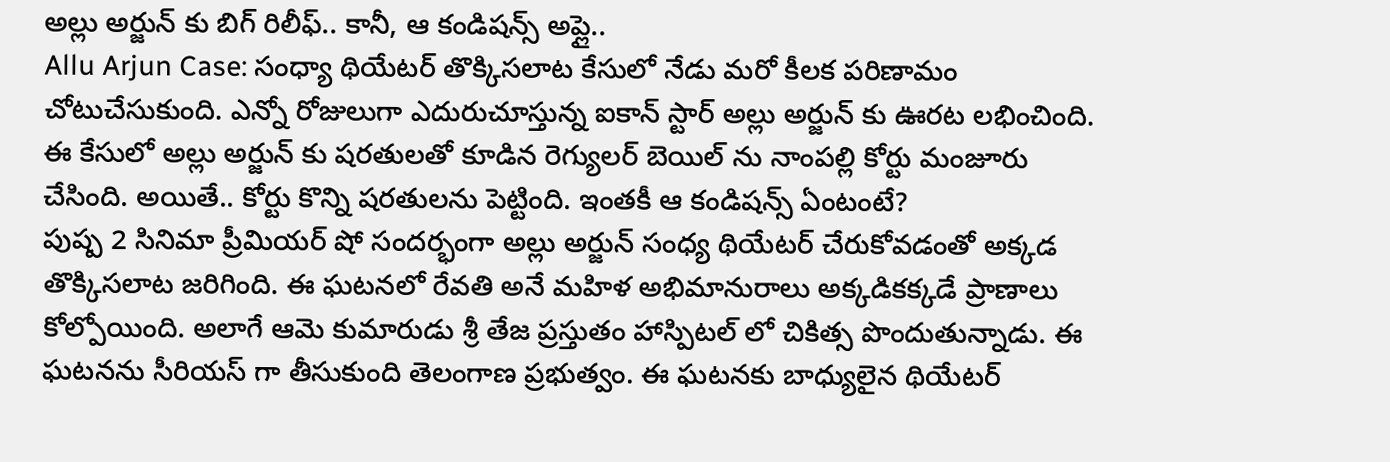అల్లు అర్జున్ కు బిగ్ రిలీఫ్.. కానీ, ఆ కండిషన్స్ అప్లై..
Allu Arjun Case: సంధ్యా థియేటర్ తొక్కిసలాట కేసులో నేడు మరో కీలక పరిణామం చోటుచేసుకుంది. ఎన్నో రోజులుగా ఎదురుచూస్తున్న ఐకాన్ స్టార్ అల్లు అర్జున్ కు ఊరట లభించింది. ఈ కేసులో అల్లు అర్జున్ కు షరతులతో కూడిన రెగ్యులర్ బెయిల్ ను నాంపల్లి కోర్టు మంజూరు చేసింది. అయితే.. కోర్టు కొన్ని షరతులను పెట్టింది. ఇంతకీ ఆ కండిషన్స్ ఏంటంటే?
పుష్ప 2 సినిమా ప్రీమియర్ షో సందర్భంగా అల్లు అర్జున్ సంధ్య థియేటర్ చేరుకోవడంతో అక్కడ తొక్కిసలాట జరిగింది. ఈ ఘటనలో రేవతి అనే మహిళ అభిమానురాలు అక్కడికక్కడే ప్రాణాలు కోల్పోయింది. అలాగే ఆమె కుమారుడు శ్రీ తేజ ప్రస్తుతం హాస్పిటల్ లో చికిత్స పొందుతున్నాడు. ఈ ఘటనను సీరియస్ గా తీసుకుంది తెలంగాణ ప్రభుత్వం. ఈ ఘటనకు బాధ్యులైన థియేటర్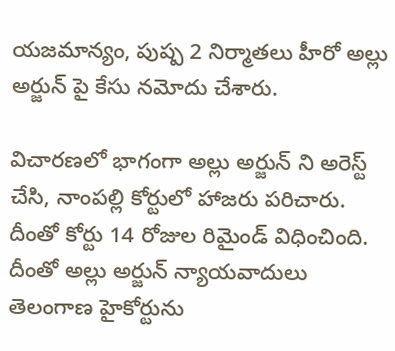యజమాన్యం, పుష్ప 2 నిర్మాతలు హీరో అల్లు అర్జున్ పై కేసు నమోదు చేశారు.

విచారణలో భాగంగా అల్లు అర్జున్ ని అరెస్ట్ చేసి, నాంపల్లి కోర్టులో హాజరు పరిచారు. దీంతో కోర్టు 14 రోజుల రిమైండ్ విధించింది. దీంతో అల్లు అర్జున్ న్యాయవాదులు తెలంగాణ హైకోర్టును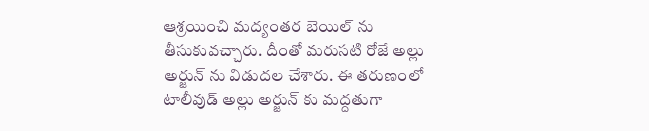ఆశ్రయించి మద్యంతర బెయిల్ ను తీసుకువచ్చారు. దీంతో మరుసటి రోజే అల్లు అర్జున్ ను విడుదల చేశారు. ఈ తరుణంలో టాలీవుడ్ అల్లు అర్జున్ కు మద్దతుగా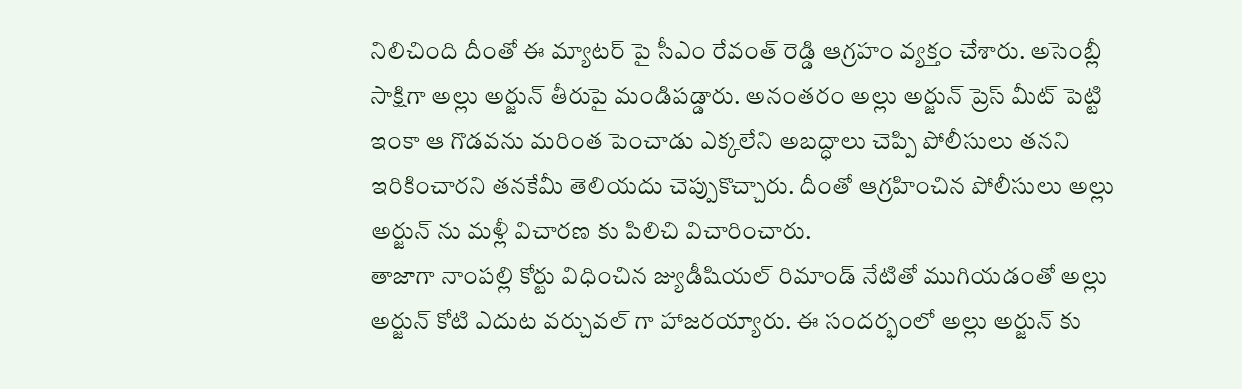నిలిచింది దీంతో ఈ మ్యాటర్ పై సీఎం రేవంత్ రెడ్డి ఆగ్రహం వ్యక్తం చేశారు. అసెంబ్లీ సాక్షిగా అల్లు అర్జున్ తీరుపై మండిపడ్డారు. అనంతరం అల్లు అర్జున్ ప్రెస్ మీట్ పెట్టి ఇంకా ఆ గొడవను మరింత పెంచాడు ఎక్కలేని అబద్ధాలు చెప్పి పోలీసులు తనని ఇరికించారని తనకేమీ తెలియదు చెప్పుకొచ్చారు. దీంతో ఆగ్రహించిన పోలీసులు అల్లు అర్జున్ ను మళ్లీ విచారణ కు పిలిచి విచారించారు.
తాజాగా నాంపల్లి కోర్టు విధించిన జ్యుడీషియల్ రిమాండ్ నేటితో ముగియడంతో అల్లు అర్జున్ కోటి ఎదుట వర్చువల్ గా హాజరయ్యారు. ఈ సందర్భంలో అల్లు అర్జున్ కు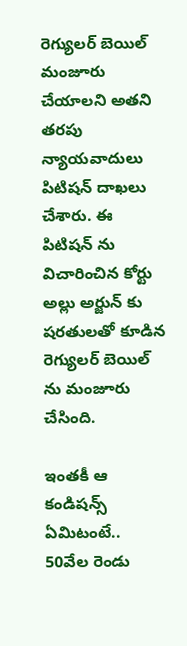రెగ్యులర్ బెయిల్ మంజూరు చేయాలని అతని తరపు న్యాయవాదులు పిటిషన్ దాఖలు చేశారు. ఈ పిటిషన్ ను విచారించిన కోర్టు అల్లు అర్జున్ కు షరతులతో కూడిన రెగ్యులర్ బెయిల్ ను మంజూరు చేసింది.

ఇంతకీ ఆ కండిషన్స్ ఏమిటంటే.. 50వేల రెండు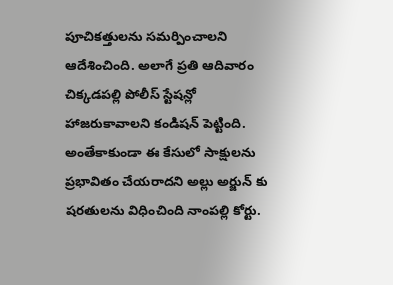పూచికత్తులను సమర్పించాలని ఆదేశించింది. అలాగే ప్రతి ఆదివారం చిక్కడపల్లి పోలీస్ స్టేషన్లో హాజరుకావాలని కండిషన్ పెట్టింది. అంతేకాకుండా ఈ కేసులో సాక్షులను ప్రభావితం చేయరాదని అల్లు అర్జున్ కు షరతులను విధించింది నాంపల్లి కోర్టు.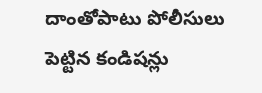దాంతోపాటు పోలీసులు పెట్టిన కండిషన్లు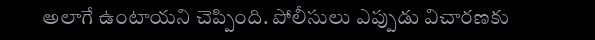అలాగే ఉంటాయని చెప్పింది. పోలీసులు ఎప్పుడు విచారణకు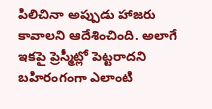పిలిచినా అప్పుడు హాజరు కావాలని ఆదేశించింది. అలాగే ఇకపై ప్రెస్మీట్లో పెట్టరాదని బహిరంగంగా ఎలాంటి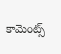కామెంట్స్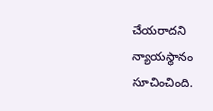చేయరాదని న్యాయస్థానం సూచించింది.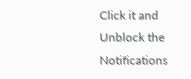Click it and Unblock the Notifications